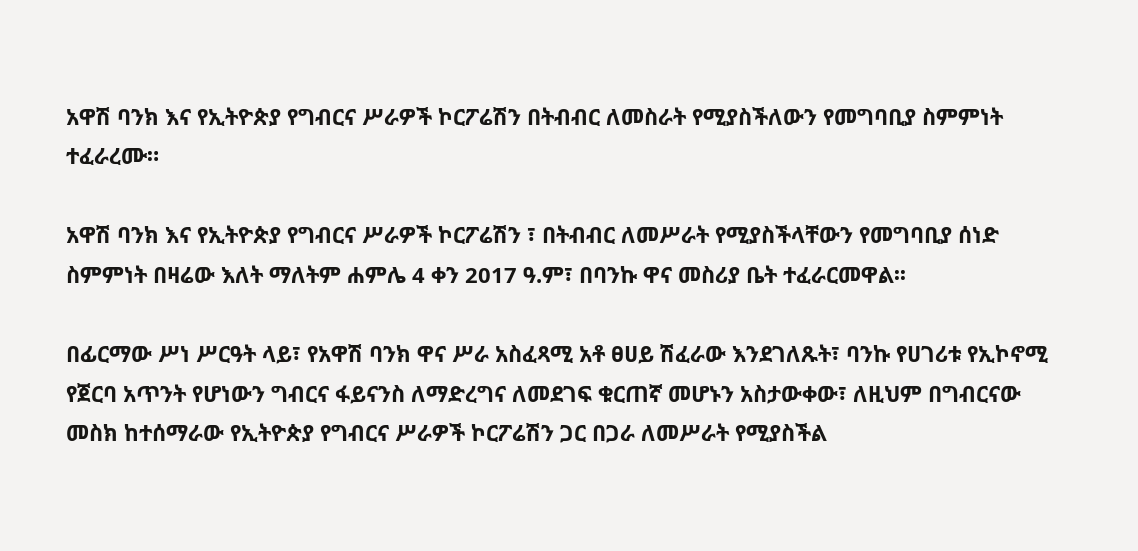አዋሽ ባንክ እና የኢትዮጵያ የግብርና ሥራዎች ኮርፖሬሽን በትብብር ለመስራት የሚያስችለውን የመግባቢያ ስምምነት ተፈራረሙ።

አዋሽ ባንክ እና የኢትዮጵያ የግብርና ሥራዎች ኮርፖሬሽን ፣ በትብብር ለመሥራት የሚያስችላቸውን የመግባቢያ ሰነድ ስምምነት በዛሬው እለት ማለትም ሐምሌ 4 ቀን 2017 ዓ.ም፣ በባንኩ ዋና መስሪያ ቤት ተፈራርመዋል፡፡

በፊርማው ሥነ ሥርዓት ላይ፣ የአዋሽ ባንክ ዋና ሥራ አስፈጻሚ አቶ ፀሀይ ሽፈራው እንደገለጹት፣ ባንኩ የሀገሪቱ የኢኮኖሚ የጀርባ አጥንት የሆነውን ግብርና ፋይናንስ ለማድረግና ለመደገፍ ቁርጠኛ መሆኑን አስታውቀው፣ ለዚህም በግብርናው መስክ ከተሰማራው የኢትዮጵያ የግብርና ሥራዎች ኮርፖሬሽን ጋር በጋራ ለመሥራት የሚያስችል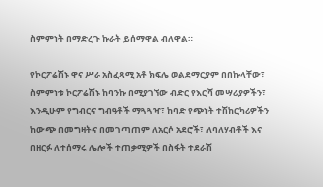ስምምነት በማድረጉ ኩራት ይሰማዋል ብለዋል።

የኮርፖሬሽኑ ዋና ሥራ አስፈጻሚ አቶ ክፍሌ ወልደማርያም በበኩላቸው፣ ስምምነቱ ኮርፖሬሽኑ ከባንኩ በሚያገኘው ብድር የእርሻ መሣሪያዎችን፣ እንዲሁም የግብርና ግብዓቶች ማጓጓዣ፣ ከባድ የጭነት ተሽከርካሪዎችን ከውጭ በመግዛትና በመገጣጠም ለአርሶ አደሮች፣ ለባለሃብቶች እና በዘርፉ ለተሰማሩ ሌሎች ተጠቃሚዎች በስፋት ተደራሽ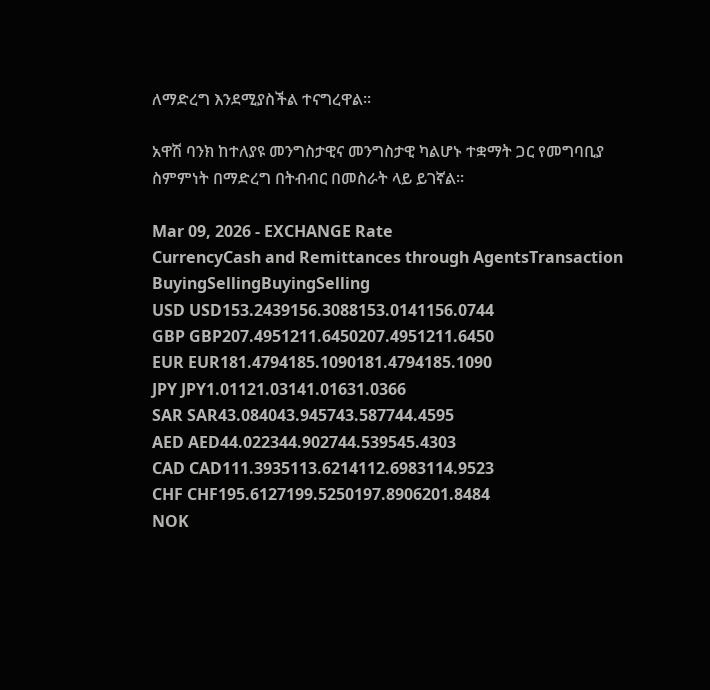ለማድረግ እንደሚያስችል ተናግረዋል፡፡

አዋሽ ባንክ ከተለያዩ መንግስታዊና መንግስታዊ ካልሆኑ ተቋማት ጋር የመግባቢያ ስምምነት በማድረግ በትብብር በመስራት ላይ ይገኛል፡፡

Mar 09, 2026 - EXCHANGE Rate
CurrencyCash and Remittances through AgentsTransaction
BuyingSellingBuyingSelling
USD USD153.2439156.3088153.0141156.0744
GBP GBP207.4951211.6450207.4951211.6450
EUR EUR181.4794185.1090181.4794185.1090
JPY JPY1.01121.03141.01631.0366
SAR SAR43.084043.945743.587744.4595
AED AED44.022344.902744.539545.4303
CAD CAD111.3935113.6214112.6983114.9523
CHF CHF195.6127199.5250197.8906201.8484
NOK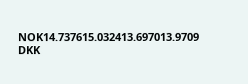NOK14.737615.032413.697013.9709
DKK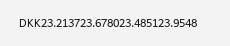DKK23.213723.678023.485123.9548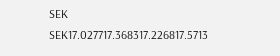SEK SEK17.027717.368317.226817.5713